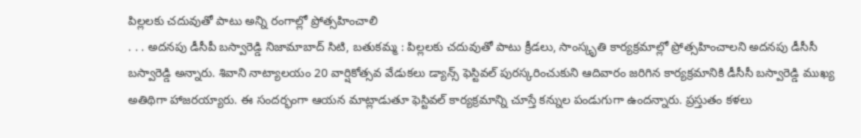పిల్లలకు చదువుతో పాటు అన్ని రంగాల్లో ప్రోత్సహించాలి
. . . అదనపు డీసీపీ బస్వారెడ్డి నిజామాబాద్ సిటి, బతుకమ్మ : పిల్లలకు చదువుతో పాటు క్రీడలు, సాంస్కృతి కార్యక్రమాల్లో ప్రోత్సహించాలని అదనపు డీసీసీ బస్వారెడ్డి అన్నారు. శివాని నాట్యాలయం 20 వార్షికోత్సవ వేడుకలు డ్యాన్స్ ఫెస్టివల్ పురస్కరించుకుని ఆదివారం జరిగిన కార్యక్రమానికి డీసీసీ బస్వారెడ్డి ముఖ్య అతిథిగా హాజరయ్యారు. ఈ సందర్భంగా ఆయన మాట్లాడుతూ ఫెస్టివల్ కార్యక్రమాన్ని చూస్తే కన్నుల పండుగుగా ఉందన్నారు. ప్రస్తుతం కళలు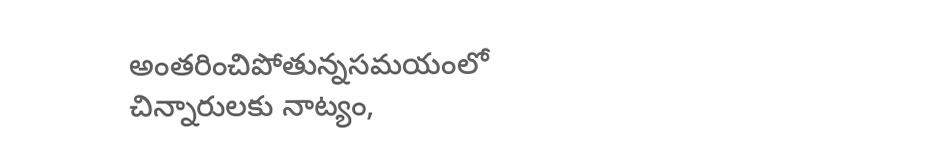అంతరించిపోతున్నసమయంలో చిన్నారులకు నాట్యం,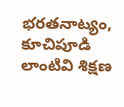భరతనాట్యం, కూచిపూడి లాంటివి శిక్షణ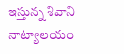ఇస్తున్న శివాని నాట్యాలయం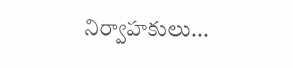నిర్వాహకులు...